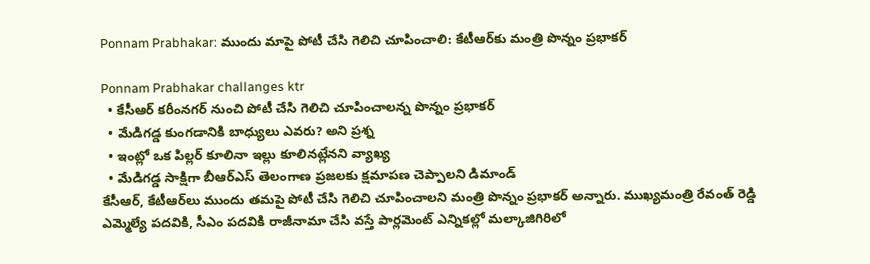Ponnam Prabhakar: ముందు మాపై పోటీ చేసి గెలిచి చూపించాలి: కేటీఆర్‌కు మంత్రి పొన్నం ప్రభాకర్

Ponnam Prabhakar challanges ktr
  • కేసీఆర్ కరీంనగర్ నుంచి పోటీ చేసి గెలిచి చూపించాలన్న పొన్నం ప్రభాకర్
  • మేడిగడ్డ కుంగడానికి బాధ్యులు ఎవరు? అని ప్రశ్న
  • ఇంట్లో ఒక పిల్లర్ కూలినా ఇల్లు కూలినట్లేనని వ్యాఖ్య
  • మేడిగడ్డ సాక్షిగా బీఆర్ఎస్ తెలంగాణ ప్రజలకు క్షమాపణ చెప్పాలని డిమాండ్
కేసీఆర్, కేటీఆర్‌లు ముందు తమపై పోటీ చేసి గెలిచి చూపించాలని మంత్రి పొన్నం ప్రభాకర్ అన్నారు. ముఖ్యమంత్రి రేవంత్ రెడ్డి ఎమ్మెల్యే పదవికి, సీఎం పదవికి రాజీనామా చేసి వస్తే పార్లమెంట్ ఎన్నికల్లో మల్కాజిగిరిలో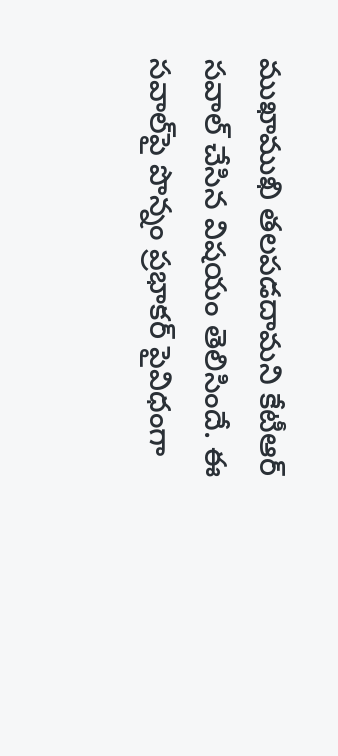ముఖాముఖి తలపడదామని కేటీఆర్ సవాల్ చేసిన విషయం తెలిసిందే. ఈ సవాల్‌పై పొన్నం ప్రభాకర్ పైవిధంగా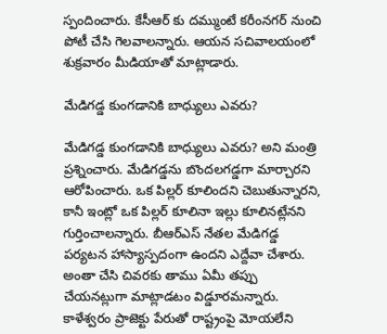స్పందించారు. కేసీఆర్ కు దమ్ముంటే కరీంనగర్ నుంచి పోటీ చేసి గెలవాలన్నారు. ఆయన సచివాలయంలో శుక్రవారం మీడియాతో మాట్లాడారు.

మేడిగడ్డ కుంగడానికి బాధ్యులు ఎవరు?

మేడిగడ్డ కుంగడానికి బాధ్యులు ఎవరు? అని మంత్రి ప్రశ్నించారు. మేడిగడ్డను బొందలగడ్డగా మార్చారని ఆరోపించారు. ఒక పిల్లర్ కూలిందని చెబుతున్నారని, కానీ ఇంట్లో ఒక పిల్లర్ కూలినా ఇల్లు కూలినట్లేనని గుర్తించాలన్నారు. బీఆర్ఎస్ నేతల మేడిగడ్డ పర్యటన హాస్యాస్పదంగా ఉందని ఎద్దేవా చేశారు. అంతా చేసి చివరకు తాము ఏమీ తప్పు చేయనట్లుగా మాట్లాడటం విడ్డూరమన్నారు. కాళేశ్వరం ప్రాజెక్టు పేరుతో రాష్ట్రంపై మోయలేని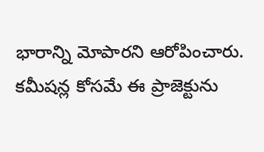భారాన్ని మోపారని ఆరోపించారు. కమీషన్ల కోసమే ఈ ప్రాజెక్టును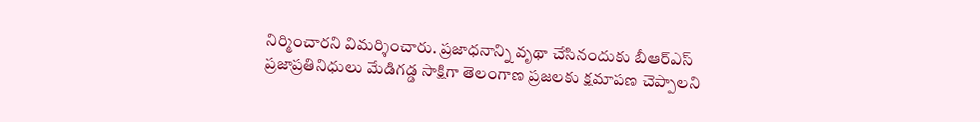నిర్మించారని విమర్శించారు. ప్రజాధనాన్ని వృథా చేసినందుకు బీఆర్ఎస్ ప్రజాప్రతినిధులు మేడిగడ్డ సాక్షిగా తెలంగాణ ప్రజలకు క్షమాపణ చెప్పాలని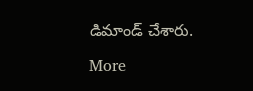డిమాండ్ చేశారు.

More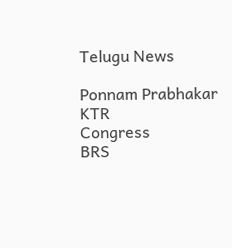Telugu News

Ponnam Prabhakar
KTR
Congress
BRS